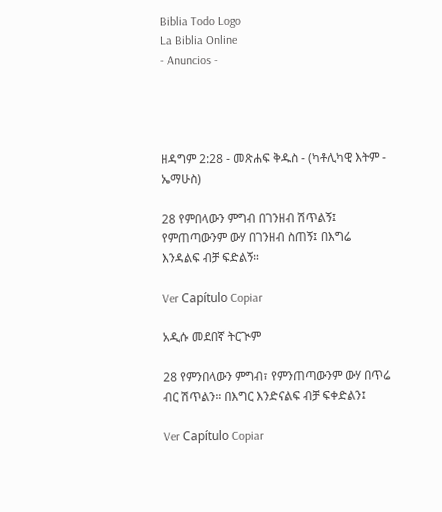Biblia Todo Logo
La Biblia Online
- Anuncios -




ዘዳግም 2:28 - መጽሐፍ ቅዱስ - (ካቶሊካዊ እትም - ኤማሁስ)

28 የምበላውን ምግብ በገንዘብ ሽጥልኝ፤ የምጠጣውንም ውሃ በገንዘብ ስጠኝ፤ በእግሬ እንዳልፍ ብቻ ፍድልኝ።

Ver Capítulo Copiar

አዲሱ መደበኛ ትርጒም

28 የምንበላውን ምግብ፣ የምንጠጣውንም ውሃ በጥሬ ብር ሽጥልን። በእግር እንድናልፍ ብቻ ፍቀድልን፤

Ver Capítulo Copiar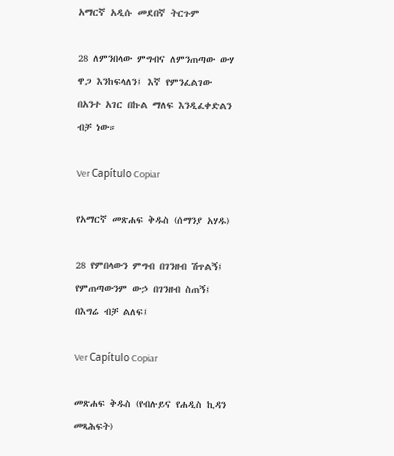አማርኛ አዲሱ መደበኛ ትርጉም

28 ለምንበላው ምግብና ለምንጠጣው ውሃ ዋጋ እንከፍላለን፤ እኛ የምንፈልገው በአንተ አገር በኩል ማለፍ እንዲፈቀድልን ብቻ ነው።

Ver Capítulo Copiar

የአማርኛ መጽሐፍ ቅዱስ (ሰማንያ አሃዱ)

28 የምበላውን ምግብ በገንዘብ ሽጥልኝ፤ የምጠጣውንም ውኃ በገንዘብ ስጠኝ፤ በእግሬ ብቻ ልለፍ፤

Ver Capítulo Copiar

መጽሐፍ ቅዱስ (የብሉይና የሐዲስ ኪዳን መጻሕፍት)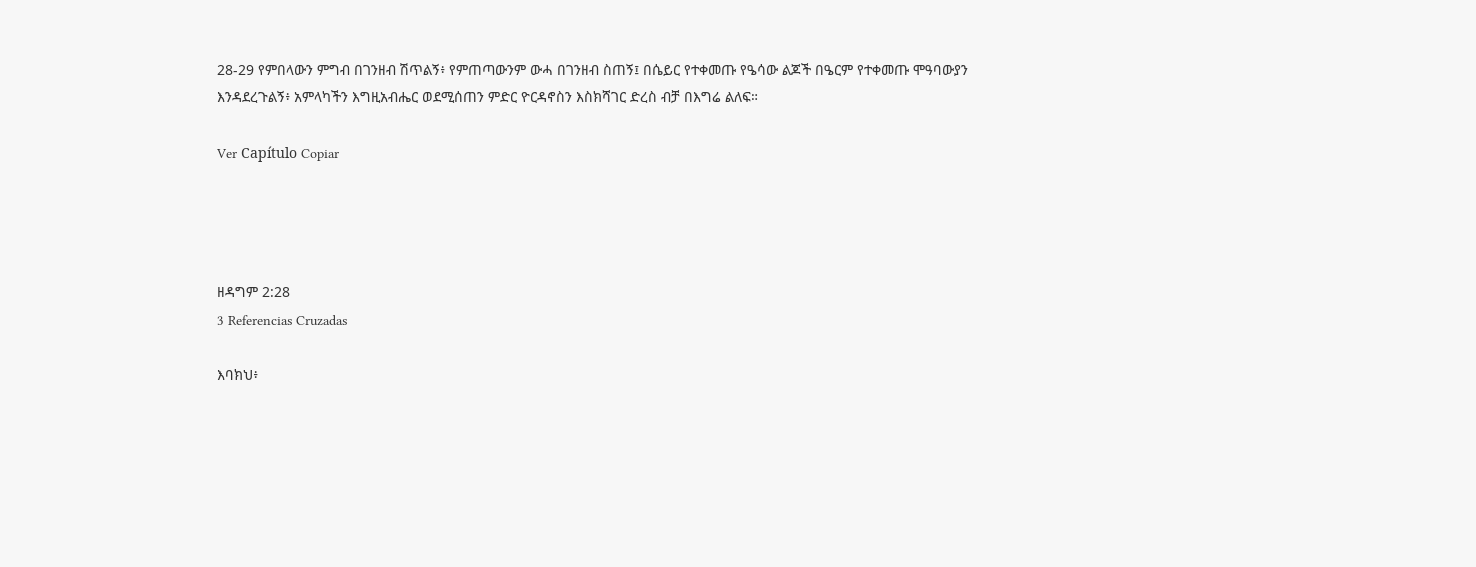28-29 የምበላውን ምግብ በገንዘብ ሽጥልኝ፥ የምጠጣውንም ውሓ በገንዘብ ስጠኝ፤ በሴይር የተቀመጡ የዔሳው ልጆች በዔርም የተቀመጡ ሞዓባውያን እንዳደረጉልኝ፥ አምላካችን እግዚአብሔር ወደሚሰጠን ምድር ዮርዳኖስን እስክሻገር ድረስ ብቻ በእግሬ ልለፍ።

Ver Capítulo Copiar




ዘዳግም 2:28
3 Referencias Cruzadas

እባክህ፥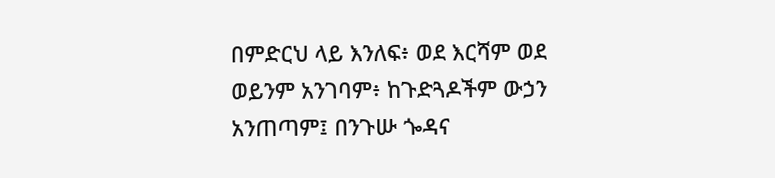በምድርህ ላይ እንለፍ፥ ወደ እርሻም ወደ ወይንም አንገባም፥ ከጉድጓዶችም ውኃን አንጠጣም፤ በንጉሡ ጐዳና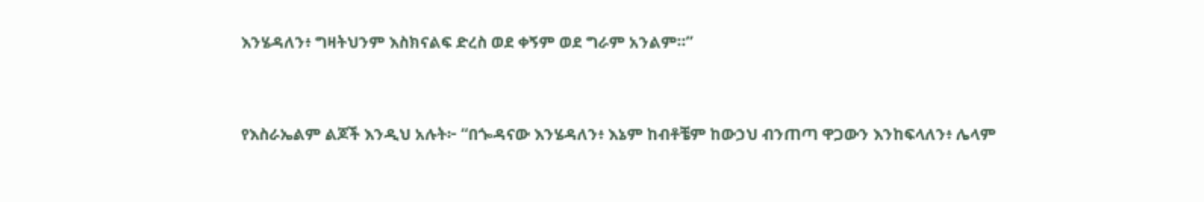እንሄዳለን፥ ግዛትህንም እስክናልፍ ድረስ ወደ ቀኝም ወደ ግራም አንልም።”


የእስራኤልም ልጆች እንዲህ አሉት፦ “በጐዳናው እንሄዳለን፥ እኔም ከብቶቼም ከውኃህ ብንጠጣ ዋጋውን እንከፍላለን፥ ሌላም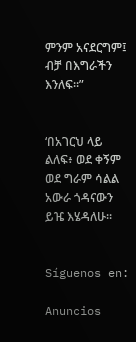ምንም አናደርግም፤ ብቻ በእግራችን እንለፍ።”


‘በአገርህ ላይ ልለፍ፥ ወደ ቀኝም ወደ ግራም ሳልል አውራ ጎዳናውን ይዤ እሄዳለሁ።


Síguenos en:

Anuncios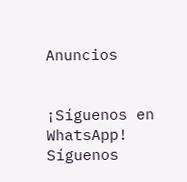Anuncios


¡Síguenos en WhatsApp! Síguenos